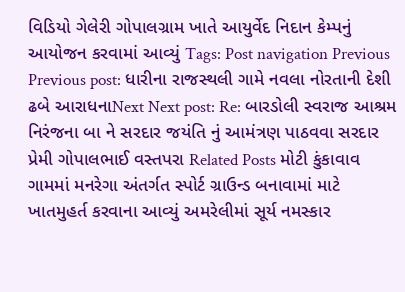વિડિયો ગેલેરી ગોપાલગ્રામ ખાતે આયુર્વેદ નિદાન કેમ્પનું આયોજન કરવામાં આવ્યું Tags: Post navigation Previous Previous post: ધારીના રાજસ્થલી ગામે નવલા નોરતાની દેશી ઢબે આરાધનાNext Next post: Re: બારડોલી સ્વરાજ આશ્રમ નિરંજના બા ને સરદાર જયંતિ નું આમંત્રણ પાઠવવા સરદાર પ્રેમી ગોપાલભાઈ વસ્તપરા Related Posts મોટી કુંકાવાવ ગામમાં મનરેગા અંતર્ગત સ્પોર્ટ ગ્રાઉન્ડ બનાવામાં માટે ખાતમુહર્ત કરવાના આવ્યું અમરેલીમાં સૂર્ય નમસ્કાર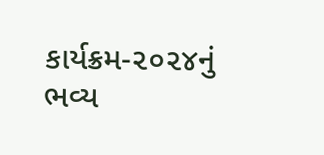કાર્યક્રમ-૨૦૨૪નું ભવ્ય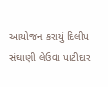આયોજન કરાયું દિલીપ સંઘાણી લેઉવા પાટીદાર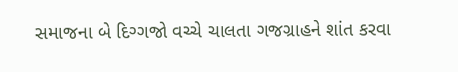સમાજના બે દિગ્ગજો વચ્ચે ચાલતા ગજગ્રાહને શાંત કરવા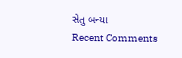સેતુ બન્યા
Recent Comments